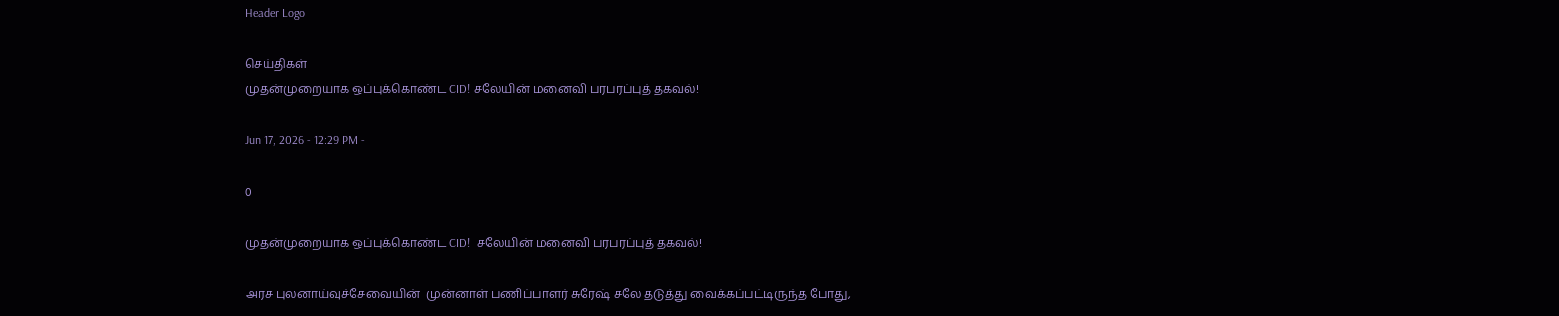Header Logo

செய்திகள்
முதன்முறையாக ஒப்புக்கொண்ட CID! சலேயின் மனைவி பரபரப்புத் தகவல்!

Jun 17, 2026 - 12:29 PM -

0

முதன்முறையாக ஒப்புக்கொண்ட CID!  சலேயின் மனைவி பரபரப்புத் தகவல்!

அரச புலனாய்வுச்சேவையின்  முன்னாள் பணிப்பாளர் சுரேஷ் சலே தடுத்து வைக்கப்பட்டிருந்த போது,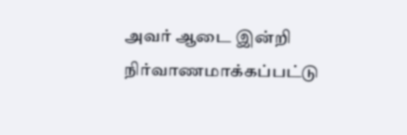அவர் ஆடை இன்றி நிர்வாணமாக்கப்பட்டு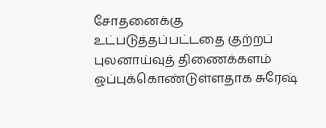சோதனைக்கு உட்படுத்தப்பட்டதை குற்றப் புலனாய்வுத் திணைக்களம் ஒப்புக்கொண்டுள்ளதாக சுரேஷ்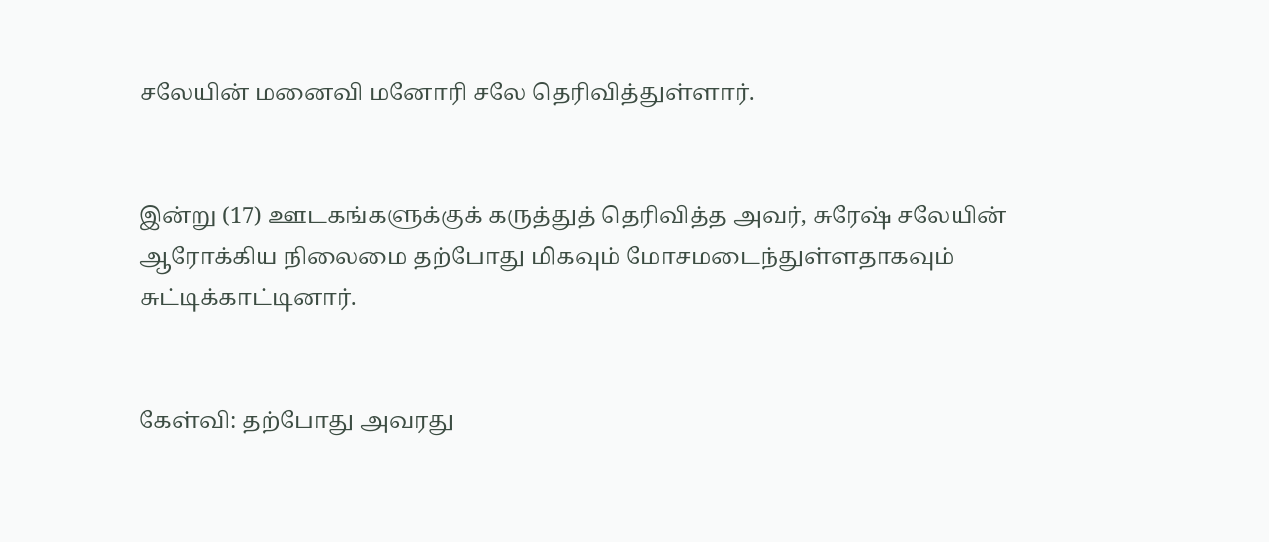சலேயின் மனைவி மனோரி சலே தெரிவித்துள்ளார்.


இன்று (17) ஊடகங்களுக்குக் கருத்துத் தெரிவித்த அவர், சுரேஷ் சலேயின் ஆரோக்கிய நிலைமை தற்போது மிகவும் மோசமடைந்துள்ளதாகவும் சுட்டிக்காட்டினார்.


கேள்வி: தற்போது அவரது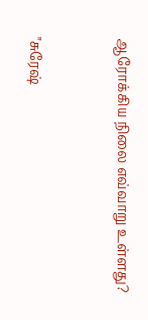ஆரோக்கிய நிலை எவ்வாறு உள்ளது?


"சுரேஷ்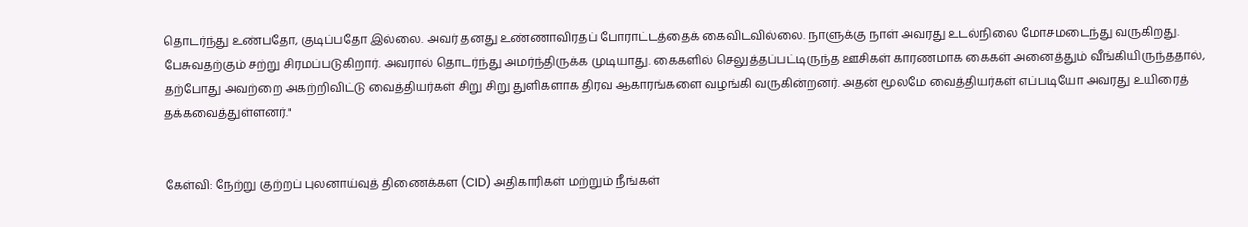தொடர்ந்து உண்பதோ, குடிப்பதோ இல்லை. அவர் தனது உண்ணாவிரதப் போராட்டத்தைக் கைவிடவில்லை. நாளுக்கு நாள் அவரது உடல்நிலை மோசமடைந்து வருகிறது. பேசுவதற்கும் சற்று சிரமப்படுகிறார். அவரால் தொடர்ந்து அமர்ந்திருக்க முடியாது. கைகளில் செலுத்தப்பட்டிருந்த ஊசிகள் காரணமாக கைகள் அனைத்தும் வீங்கியிருந்ததால், தற்போது அவற்றை அகற்றிவிட்டு வைத்தியர்கள் சிறு சிறு துளிகளாக திரவ ஆகாரங்களை வழங்கி வருகின்றனர். அதன் மூலமே வைத்தியர்கள் எப்படியோ அவரது உயிரைத் தக்கவைத்துள்ளனர்."


கேள்வி: நேற்று குற்றப் புலனாய்வுத் திணைக்கள (CID) அதிகாரிகள் மற்றும் நீங்கள்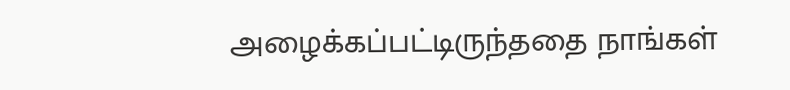அழைக்கப்பட்டிருந்ததை நாங்கள்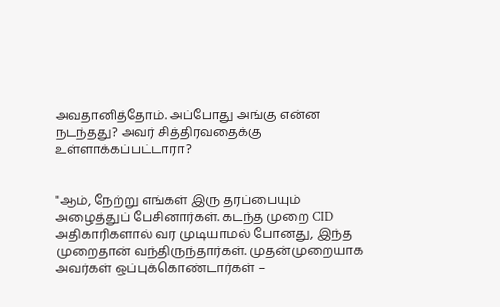அவதானித்தோம். அப்போது அங்கு என்ன நடந்தது? அவர் சித்திரவதைக்கு உள்ளாக்கப்பட்டாரா?


"ஆம், நேற்று எங்கள் இரு தரப்பையும் அழைத்துப் பேசினார்கள். கடந்த முறை CID அதிகாரிகளால் வர முடியாமல் போனது, இந்த முறைதான் வந்திருந்தார்கள். முதன்முறையாக அவர்கள் ஒப்புக்கொண்டார்கள் –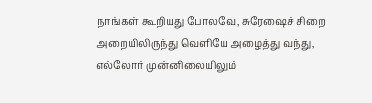நாங்கள் கூறியது போலவே, சுரேஷைச் சிறை அறையிலிருந்து வெளியே அழைத்து வந்து, எல்லோர் முன்னிலையிலும்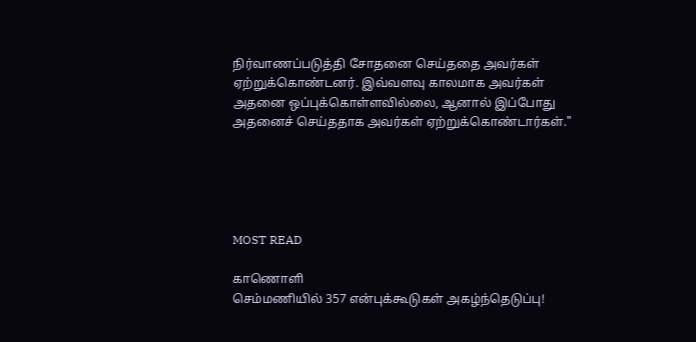நிர்வாணப்படுத்தி சோதனை செய்ததை அவர்கள் ஏற்றுக்கொண்டனர். இவ்வளவு காலமாக அவர்கள் அதனை ஒப்புக்கொள்ளவில்லை, ஆனால் இப்போது அதனைச் செய்ததாக அவர்கள் ஏற்றுக்கொண்டார்கள்."





MOST READ

காணொளி
செம்மணியில் 357 என்புக்கூடுகள் அகழ்ந்தெடுப்பு!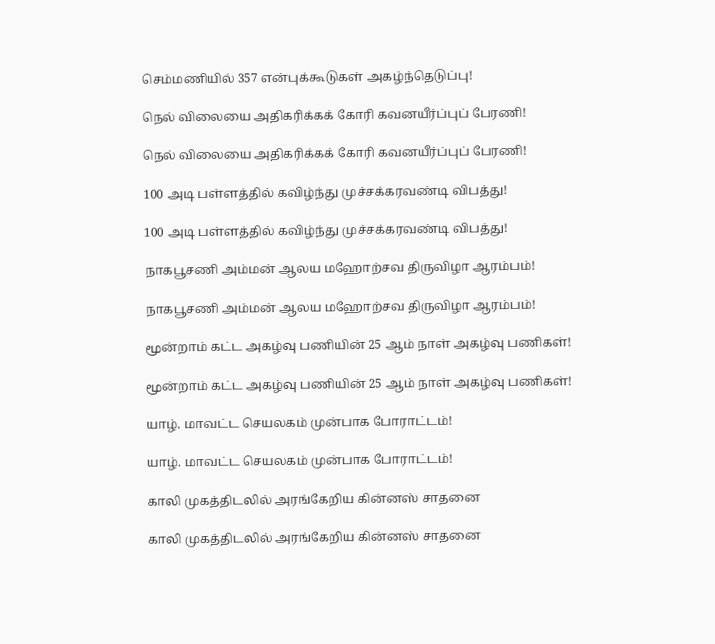செம்மணியில் 357 என்புக்கூடுகள் அகழ்ந்தெடுப்பு!

நெல் விலையை அதிகரிக்கக் கோரி கவனயீர்ப்புப் பேரணி!

நெல் விலையை அதிகரிக்கக் கோரி கவனயீர்ப்புப் பேரணி!

100 அடி பள்ளத்தில் கவிழ்ந்து முச்சக்கரவண்டி விபத்து!

100 அடி பள்ளத்தில் கவிழ்ந்து முச்சக்கரவண்டி விபத்து!

நாகபூசணி அம்மன் ஆலய மஹோற்சவ திருவிழா ஆரம்பம்!

நாகபூசணி அம்மன் ஆலய மஹோற்சவ திருவிழா ஆரம்பம்!

மூன்றாம் கட்ட அகழ்வு பணியின் 25 ஆம் நாள் அகழ்வு பணிகள்!

மூன்றாம் கட்ட அகழ்வு பணியின் 25 ஆம் நாள் அகழ்வு பணிகள்!

யாழ். மாவட்ட செயலகம் முன்பாக போராட்டம்!

யாழ். மாவட்ட செயலகம் முன்பாக போராட்டம்!

காலி முகத்திடலில் அரங்கேறிய கின்னஸ் சாதனை

காலி முகத்திடலில் அரங்கேறிய கின்னஸ் சாதனை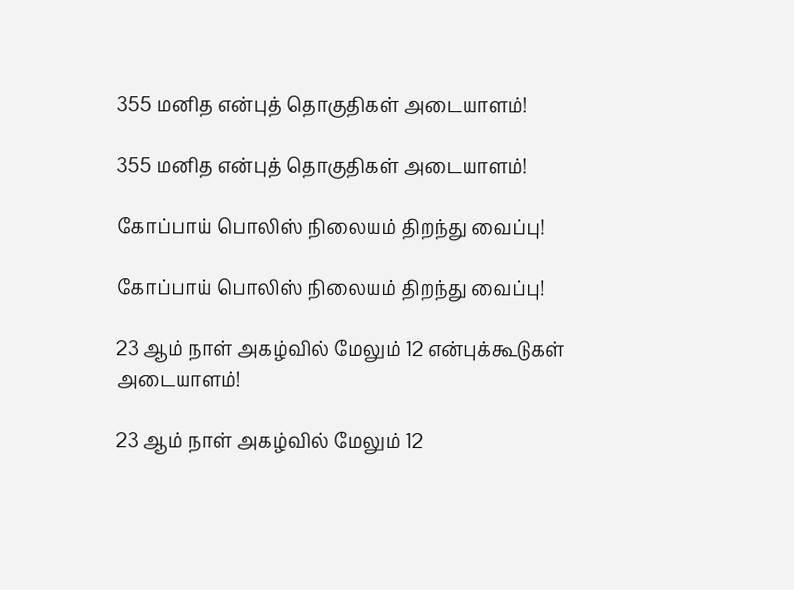355 மனித என்புத் தொகுதிகள் அடையாளம்!

355 மனித என்புத் தொகுதிகள் அடையாளம்!

கோப்பாய் பொலிஸ் நிலையம் திறந்து வைப்பு!

கோப்பாய் பொலிஸ் நிலையம் திறந்து வைப்பு!

23 ஆம் நாள் அகழ்வில் மேலும் 12 என்புக்கூடுகள் அடையாளம்!

23 ஆம் நாள் அகழ்வில் மேலும் 12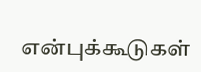என்புக்கூடுகள்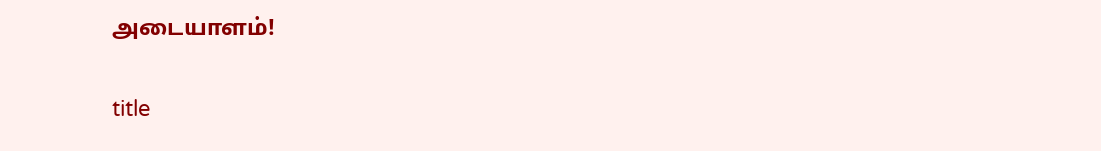அடையாளம்!

title